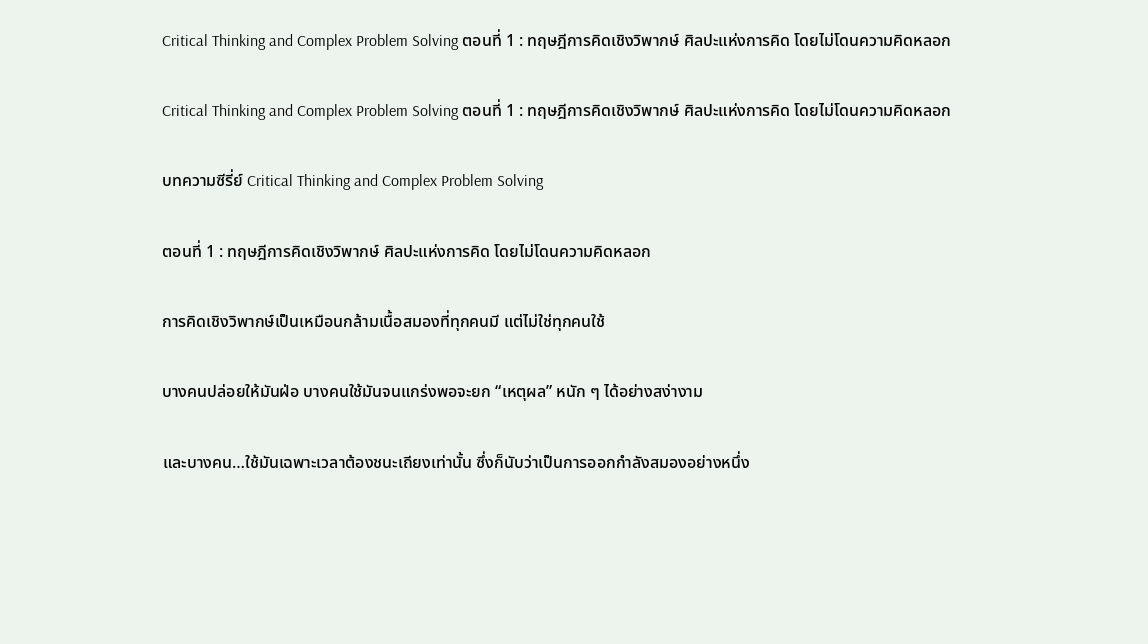Critical Thinking and Complex Problem Solving ตอนที่ 1 : ทฤษฎีการคิดเชิงวิพากษ์ ศิลปะแห่งการคิด โดยไม่โดนความคิดหลอก

Critical Thinking and Complex Problem Solving ตอนที่ 1 : ทฤษฎีการคิดเชิงวิพากษ์ ศิลปะแห่งการคิด โดยไม่โดนความคิดหลอก

บทความซีรี่ย์ Critical Thinking and Complex Problem Solving

ตอนที่ 1 : ทฤษฎีการคิดเชิงวิพากษ์ ศิลปะแห่งการคิด โดยไม่โดนความคิดหลอก

การคิดเชิงวิพากษ์เป็นเหมือนกล้ามเนื้อสมองที่ทุกคนมี แต่ไม่ใช่ทุกคนใช้

บางคนปล่อยให้มันฝ่อ บางคนใช้มันจนแกร่งพอจะยก “เหตุผล” หนัก ๆ ได้อย่างสง่างาม

และบางคน…ใช้มันเฉพาะเวลาต้องชนะเถียงเท่านั้น ซึ่งก็นับว่าเป็นการออกกำลังสมองอย่างหนึ่ง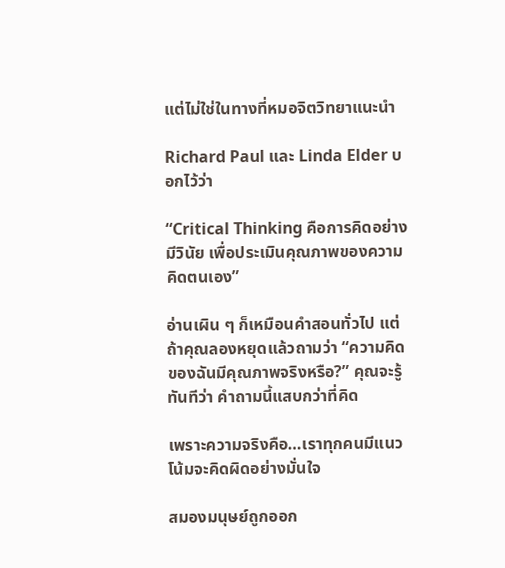แต่ไม่ใช่ในทางที่หมอจิตวิทยาแนะนำ

Richard Paul และ Linda Elder บอกไว้ว่า

“Critical Thinking คือการคิดอย่างมีวินัย เพื่อประเมินคุณภาพของความคิดตนเอง”

อ่านเผิน ๆ ก็เหมือนคำสอนทั่วไป แต่ถ้าคุณลองหยุดแล้วถามว่า “ความคิดของฉันมีคุณภาพจริงหรือ?” คุณจะรู้ทันทีว่า คำถามนี้แสบกว่าที่คิด

เพราะความจริงคือ…เราทุกคนมีแนวโน้มจะคิดผิดอย่างมั่นใจ

สมองมนุษย์ถูกออก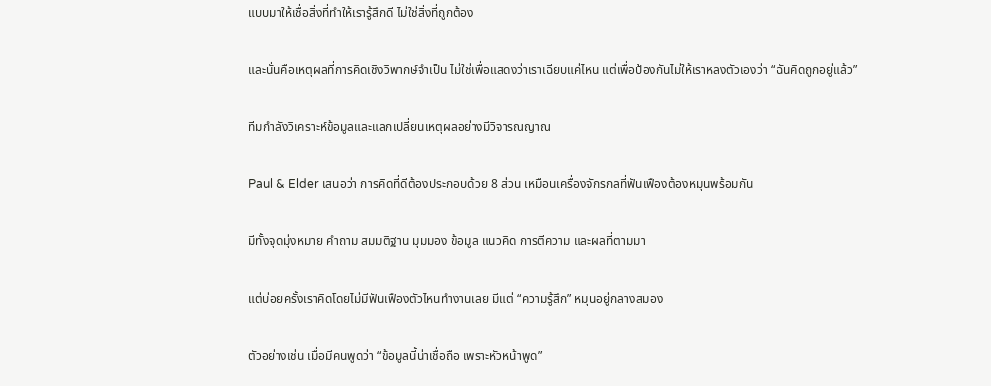แบบมาให้เชื่อสิ่งที่ทำให้เรารู้สึกดี ไม่ใช่สิ่งที่ถูกต้อง

และนั่นคือเหตุผลที่การคิดเชิงวิพากษ์จำเป็น ไม่ใช่เพื่อแสดงว่าเราเฉียบแค่ไหน แต่เพื่อป้องกันไม่ให้เราหลงตัวเองว่า “ฉันคิดถูกอยู่แล้ว”

ทีมกำลังวิเคราะห์ข้อมูลและแลกเปลี่ยนเหตุผลอย่างมีวิจารณญาณ

Paul & Elder เสนอว่า การคิดที่ดีต้องประกอบด้วย 8 ส่วน เหมือนเครื่องจักรกลที่ฟันเฟืองต้องหมุนพร้อมกัน

มีทั้งจุดมุ่งหมาย คำถาม สมมติฐาน มุมมอง ข้อมูล แนวคิด การตีความ และผลที่ตามมา

แต่บ่อยครั้งเราคิดโดยไม่มีฟันเฟืองตัวไหนทำงานเลย มีแต่ “ความรู้สึก” หมุนอยู่กลางสมอง

ตัวอย่างเช่น เมื่อมีคนพูดว่า “ข้อมูลนี้น่าเชื่อถือ เพราะหัวหน้าพูด”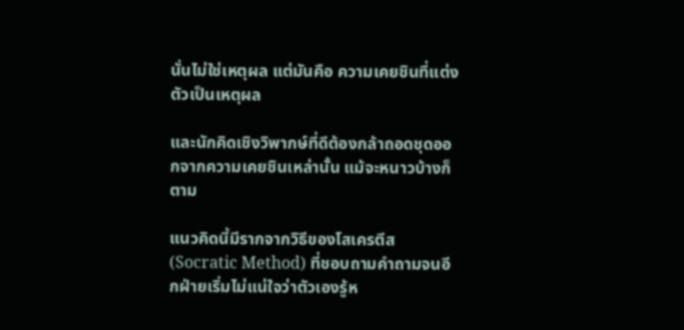นั่นไม่ใช่เหตุผล แต่มันคือ ความเคยชินที่แต่งตัวเป็นเหตุผล

และนักคิดเชิงวิพากษ์ที่ดีต้องกล้าถอดชุดออกจากความเคยชินเหล่านั้น แม้จะหนาวบ้างก็ตาม

แนวคิดนี้มีรากจากวิธีของโสเครตีส (Socratic Method) ที่ชอบถามคำถามจนอีกฝ่ายเริ่มไม่แน่ใจว่าตัวเองรู้ห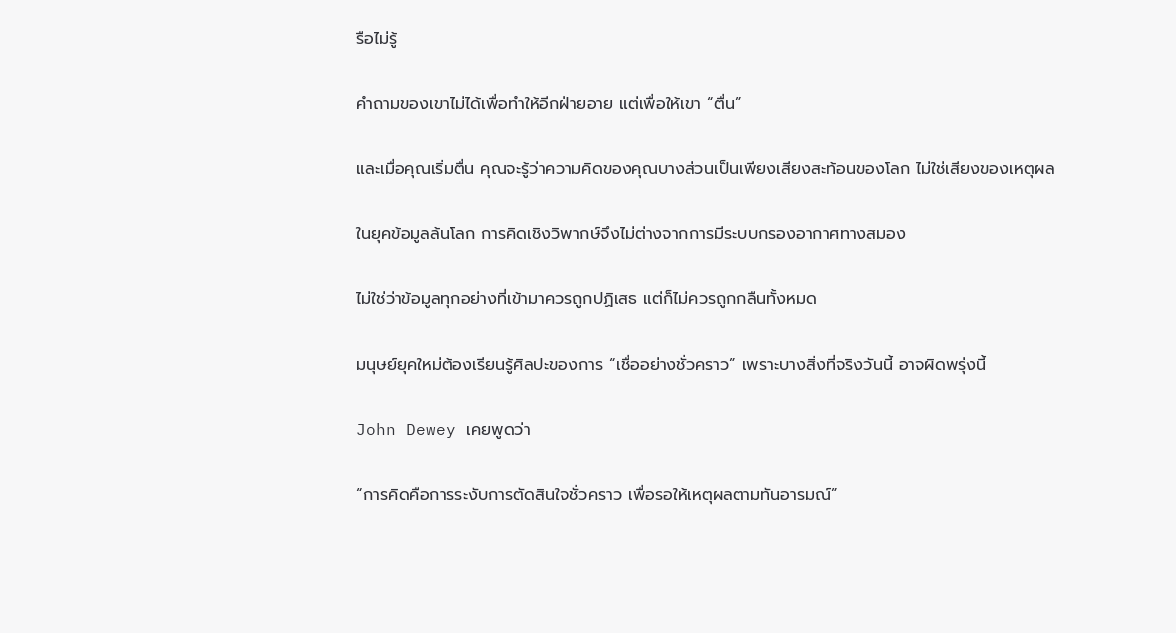รือไม่รู้

คำถามของเขาไม่ได้เพื่อทำให้อีกฝ่ายอาย แต่เพื่อให้เขา “ตื่น”

และเมื่อคุณเริ่มตื่น คุณจะรู้ว่าความคิดของคุณบางส่วนเป็นเพียงเสียงสะท้อนของโลก ไม่ใช่เสียงของเหตุผล

ในยุคข้อมูลล้นโลก การคิดเชิงวิพากษ์จึงไม่ต่างจากการมีระบบกรองอากาศทางสมอง

ไม่ใช่ว่าข้อมูลทุกอย่างที่เข้ามาควรถูกปฏิเสธ แต่ก็ไม่ควรถูกกลืนทั้งหมด

มนุษย์ยุคใหม่ต้องเรียนรู้ศิลปะของการ “เชื่ออย่างชั่วคราว” เพราะบางสิ่งที่จริงวันนี้ อาจผิดพรุ่งนี้

John Dewey เคยพูดว่า

“การคิดคือการระงับการตัดสินใจชั่วคราว เพื่อรอให้เหตุผลตามทันอารมณ์”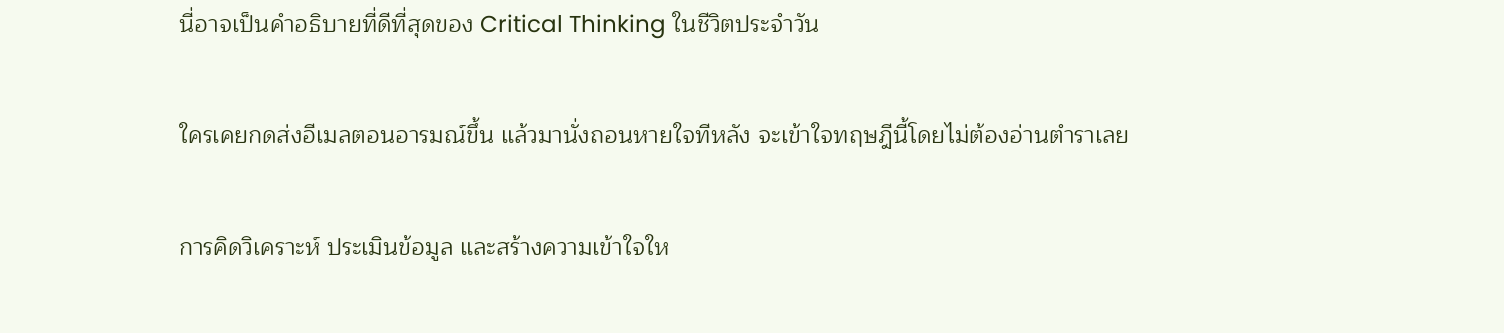นี่อาจเป็นคำอธิบายที่ดีที่สุดของ Critical Thinking ในชีวิตประจำวัน

ใครเคยกดส่งอีเมลตอนอารมณ์ขึ้น แล้วมานั่งถอนหายใจทีหลัง จะเข้าใจทฤษฎีนี้โดยไม่ต้องอ่านตำราเลย

การคิดวิเคราะห์ ประเมินข้อมูล และสร้างความเข้าใจให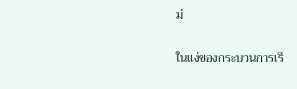ม่

ในแง่ของกระบวนการเรี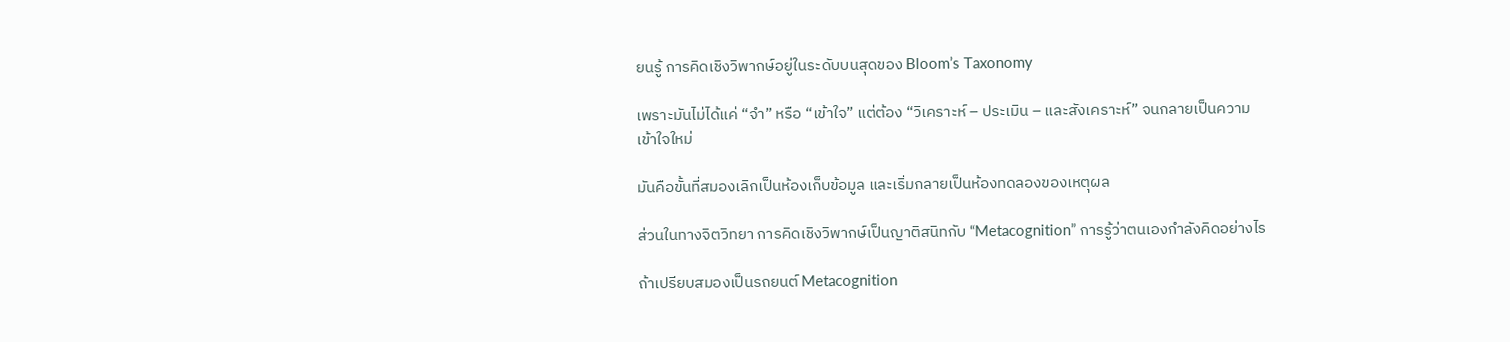ยนรู้ การคิดเชิงวิพากษ์อยู่ในระดับบนสุดของ Bloom’s Taxonomy

เพราะมันไม่ได้แค่ “จำ” หรือ “เข้าใจ” แต่ต้อง “วิเคราะห์ – ประเมิน – และสังเคราะห์” จนกลายเป็นความเข้าใจใหม่

มันคือขั้นที่สมองเลิกเป็นห้องเก็บข้อมูล และเริ่มกลายเป็นห้องทดลองของเหตุผล

ส่วนในทางจิตวิทยา การคิดเชิงวิพากษ์เป็นญาติสนิทกับ “Metacognition” การรู้ว่าตนเองกำลังคิดอย่างไร

ถ้าเปรียบสมองเป็นรถยนต์ Metacognition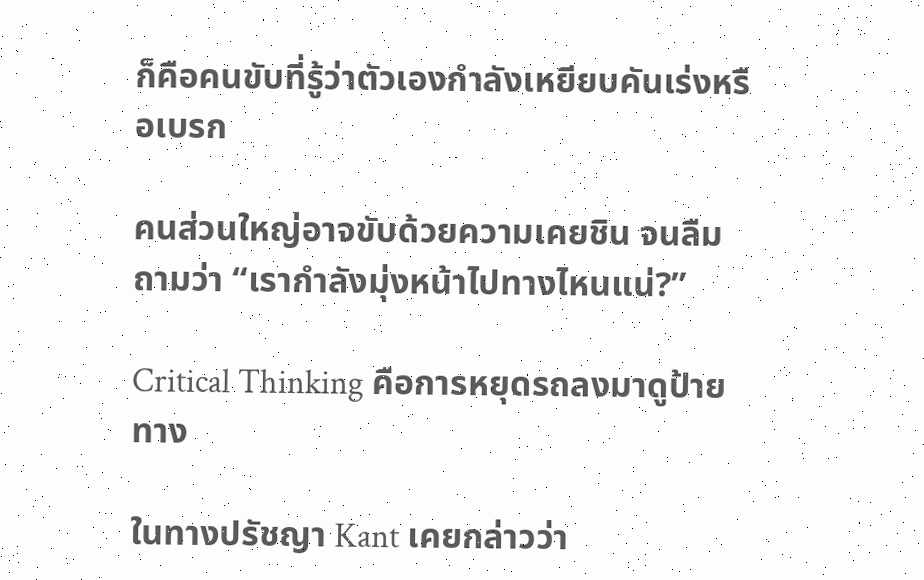ก็คือคนขับที่รู้ว่าตัวเองกำลังเหยียบคันเร่งหรือเบรก

คนส่วนใหญ่อาจขับด้วยความเคยชิน จนลืมถามว่า “เรากำลังมุ่งหน้าไปทางไหนแน่?”

Critical Thinking คือการหยุดรถลงมาดูป้ายทาง

ในทางปรัชญา Kant เคยกล่าวว่า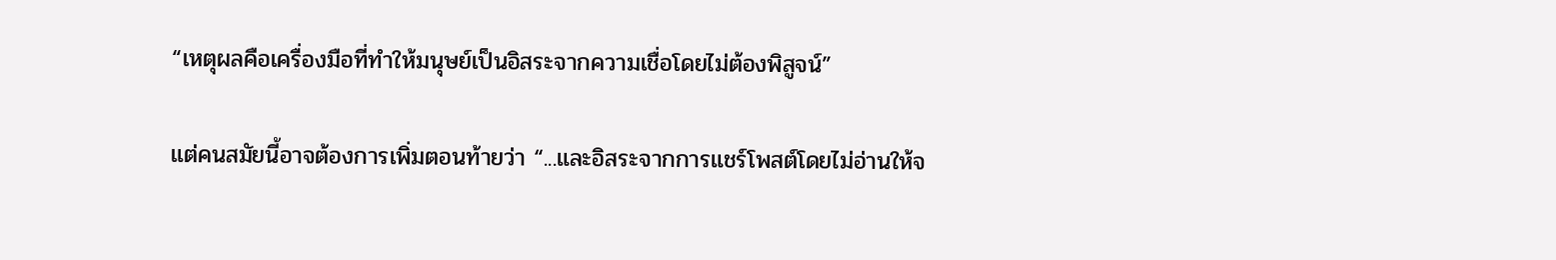“เหตุผลคือเครื่องมือที่ทำให้มนุษย์เป็นอิสระจากความเชื่อโดยไม่ต้องพิสูจน์”

แต่คนสมัยนี้อาจต้องการเพิ่มตอนท้ายว่า “...และอิสระจากการแชร์โพสต์โดยไม่อ่านให้จ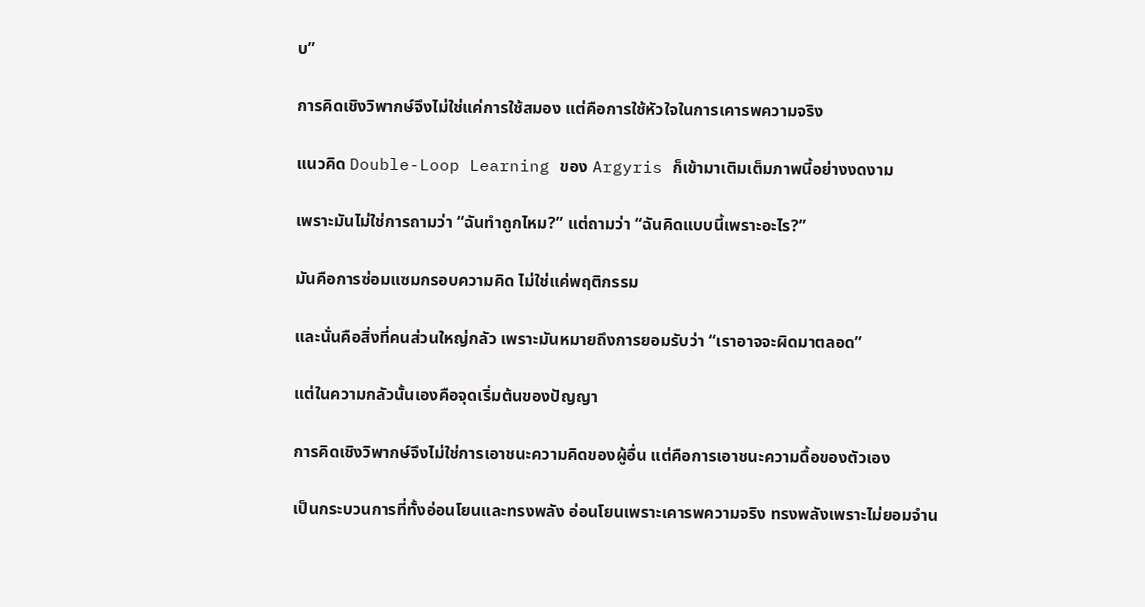บ”

การคิดเชิงวิพากษ์จึงไม่ใช่แค่การใช้สมอง แต่คือการใช้หัวใจในการเคารพความจริง

แนวคิด Double-Loop Learning ของ Argyris ก็เข้ามาเติมเต็มภาพนี้อย่างงดงาม

เพราะมันไม่ใช่การถามว่า “ฉันทำถูกไหม?” แต่ถามว่า “ฉันคิดแบบนี้เพราะอะไร?”

มันคือการซ่อมแซมกรอบความคิด ไม่ใช่แค่พฤติกรรม

และนั่นคือสิ่งที่คนส่วนใหญ่กลัว เพราะมันหมายถึงการยอมรับว่า “เราอาจจะผิดมาตลอด”

แต่ในความกลัวนั้นเองคือจุดเริ่มต้นของปัญญา

การคิดเชิงวิพากษ์จึงไม่ใช่การเอาชนะความคิดของผู้อื่น แต่คือการเอาชนะความดื้อของตัวเอง

เป็นกระบวนการที่ทั้งอ่อนโยนและทรงพลัง อ่อนโยนเพราะเคารพความจริง ทรงพลังเพราะไม่ยอมจำน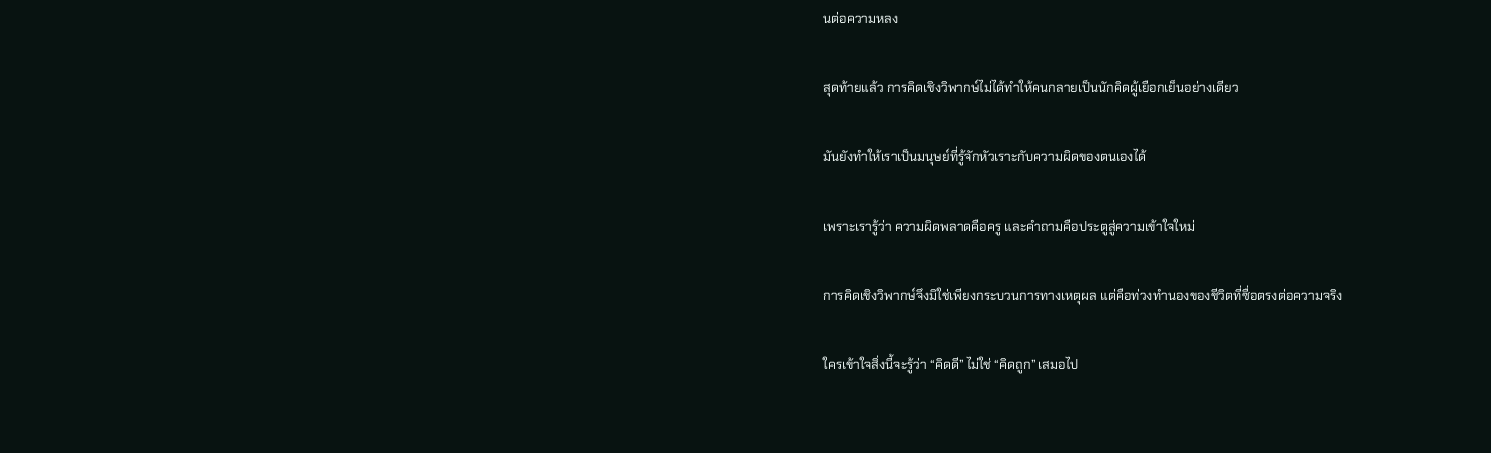นต่อความหลง

สุดท้ายแล้ว การคิดเชิงวิพากษ์ไม่ได้ทำให้คนกลายเป็นนักคิดผู้เยือกเย็นอย่างเดียว

มันยังทำให้เราเป็นมนุษย์ที่รู้จักหัวเราะกับความผิดของตนเองได้

เพราะเรารู้ว่า ความผิดพลาดคือครู และคำถามคือประตูสู่ความเข้าใจใหม่

การคิดเชิงวิพากษ์จึงมิใช่เพียงกระบวนการทางเหตุผล แต่คือท่วงทำนองของชีวิตที่ซื่อตรงต่อความจริง

ใครเข้าใจสิ่งนี้จะรู้ว่า “คิดดี” ไม่ใช่ “คิดถูก” เสมอไป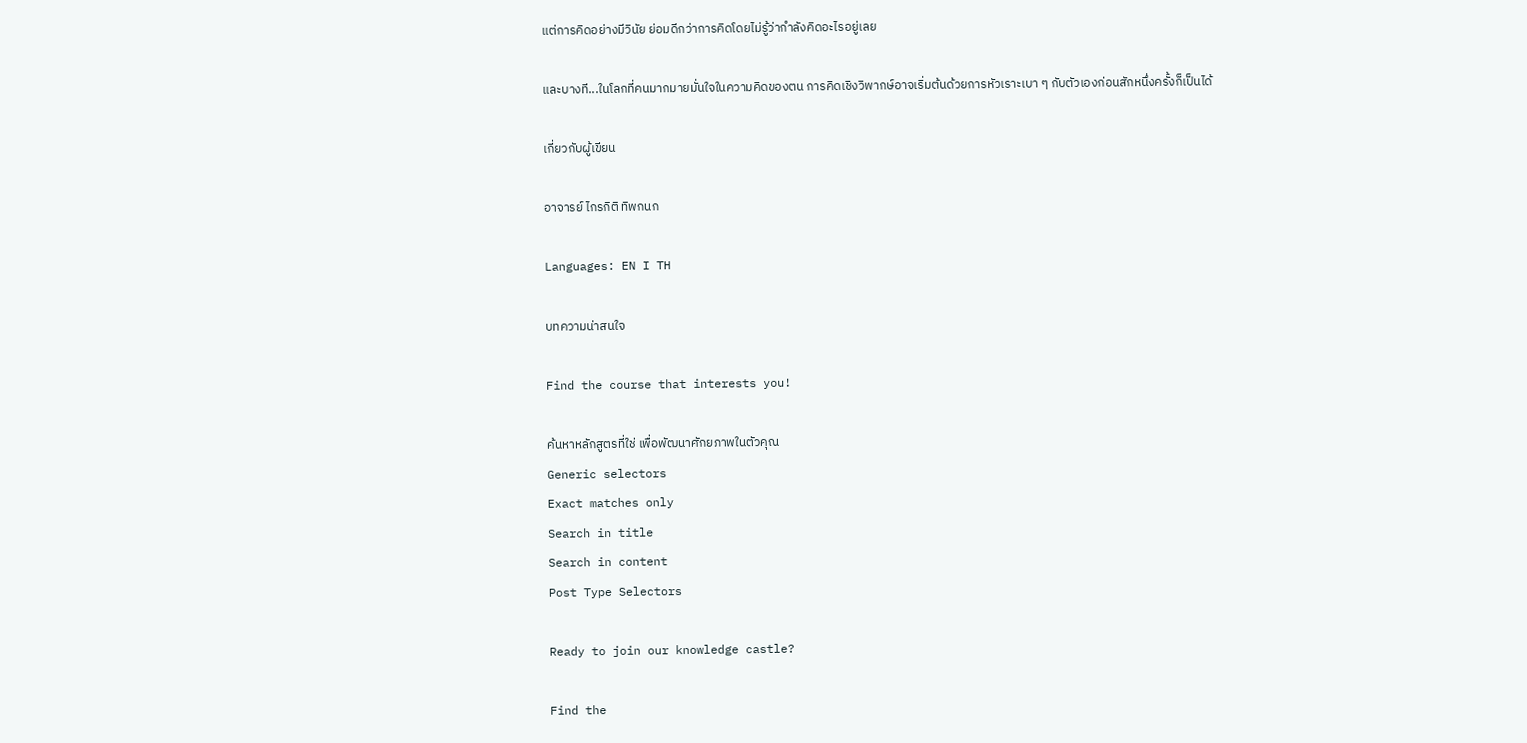แต่การคิดอย่างมีวินัย ย่อมดีกว่าการคิดโดยไม่รู้ว่ากำลังคิดอะไรอยู่เลย

และบางที...ในโลกที่คนมากมายมั่นใจในความคิดของตน การคิดเชิงวิพากษ์อาจเริ่มต้นด้วยการหัวเราะเบา ๆ กับตัวเองก่อนสักหนึ่งครั้งก็เป็นได้

เกี่ยวกับผู้เขียน

อาจารย์ ไกรกิติ ทิพกนก

Languages: EN I TH

บทความน่าสนใจ

Find the course that interests you!

ค้นหาหลักสูตรที่ใช่ เพื่อพัฒนาศักยภาพในตัวคุณ
Generic selectors
Exact matches only
Search in title
Search in content
Post Type Selectors

Ready to join our knowledge castle?

Find the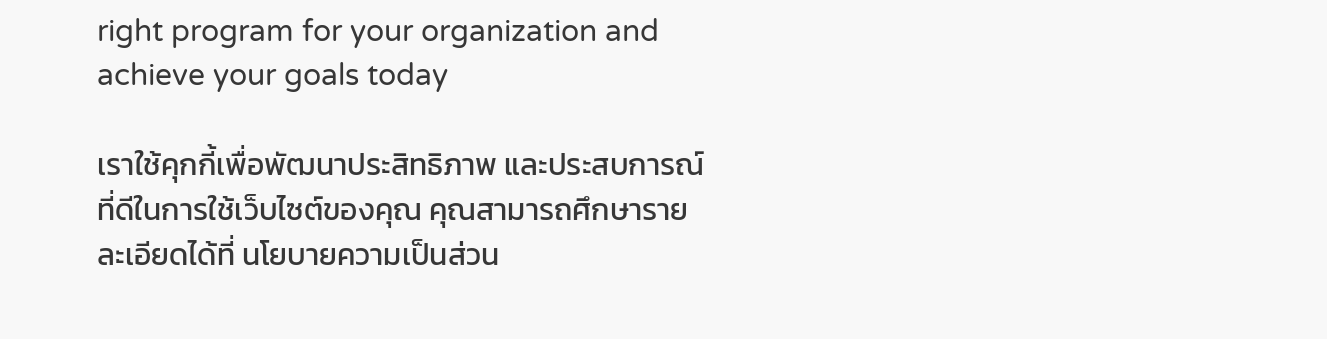right program for your organization and achieve your goals today

เราใช้คุกกี้เพื่อพัฒนาประสิทธิภาพ และประสบการณ์ที่ดีในการใช้เว็บไซต์ของคุณ คุณสามารถศึกษารายละเอียดได้ที่ นโยบายความเป็นส่วน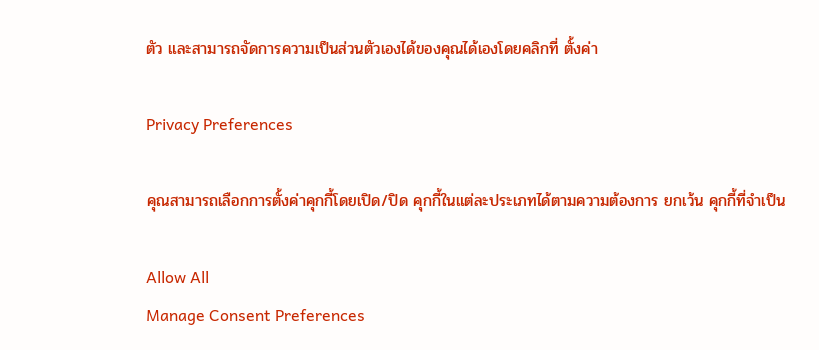ตัว และสามารถจัดการความเป็นส่วนตัวเองได้ของคุณได้เองโดยคลิกที่ ตั้งค่า

Privacy Preferences

คุณสามารถเลือกการตั้งค่าคุกกี้โดยเปิด/ปิด คุกกี้ในแต่ละประเภทได้ตามความต้องการ ยกเว้น คุกกี้ที่จำเป็น

Allow All
Manage Consent Preferences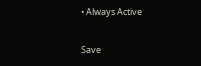• Always Active

Save